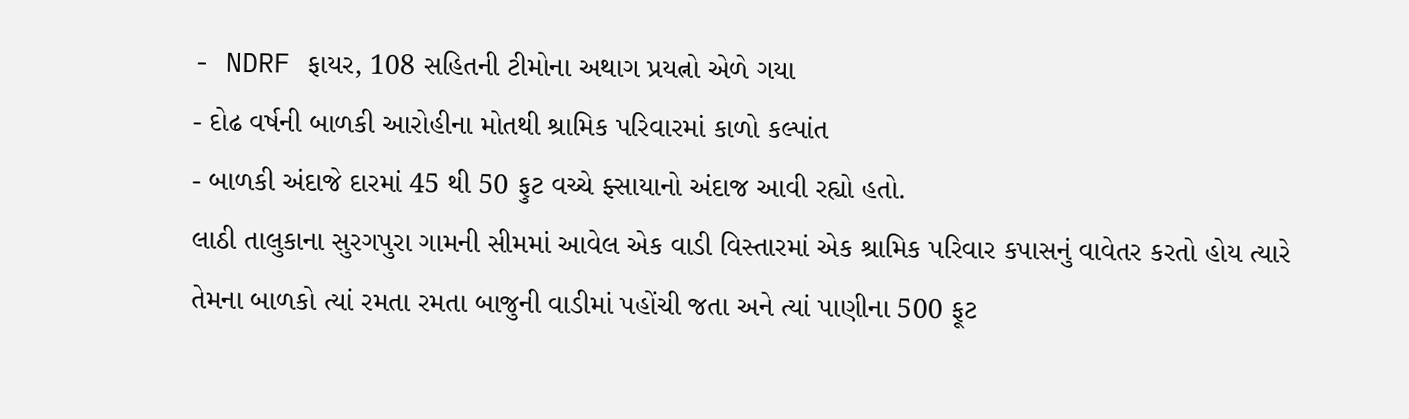- NDRF ફાયર, 108 સહિતની ટીમોના અથાગ પ્રયત્નો એળે ગયા
- દોઢ વર્ષની બાળકી આરોહીના મોતથી શ્રામિક પરિવારમાં કાળો કલ્પાંત
- બાળકી અંદાજે દારમાં 45 થી 50 ફુટ વચ્ચે ફ્સાયાનો અંદાજ આવી રહ્યો હતો.
લાઠી તાલુકાના સુરગપુરા ગામની સીમમાં આવેલ એક વાડી વિસ્તારમાં એક શ્રામિક પરિવાર કપાસનું વાવેતર કરતો હોય ત્યારે તેમના બાળકો ત્યાં રમતા રમતા બાજુની વાડીમાં પહોંચી જતા અને ત્યાં પાણીના 500 ફૂટ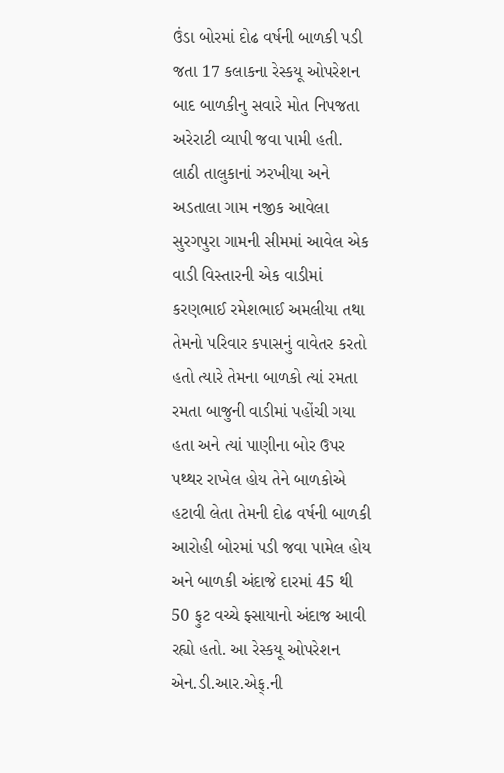ઉંડા બોરમાં દોઢ વર્ષની બાળકી પડી જતા 17 કલાકના રેસ્કયૂ ઓપરેશન બાદ બાળકીનુ સવારે મોત નિપજતા અરેરાટી વ્યાપી જવા પામી હતી.
લાઠી તાલુકાનાં ઝરખીયા અને અડતાલા ગામ નજીક આવેલા સુરગપુરા ગામની સીમમાં આવેલ એક વાડી વિસ્તારની એક વાડીમાં કરણભાઈ રમેશભાઈ અમલીયા તથા તેમનો પરિવાર કપાસનું વાવેતર કરતો હતો ત્યારે તેમના બાળકો ત્યાં રમતા રમતા બાજુની વાડીમાં પહોંચી ગયા હતા અને ત્યાં પાણીના બોર ઉપર પથ્થર રાખેલ હોય તેને બાળકોએ હટાવી લેતા તેમની દોઢ વર્ષની બાળકી આરોહી બોરમાં પડી જવા પામેલ હોય અને બાળકી અંદાજે દારમાં 45 થી 50 ફુટ વચ્ચે ફ્સાયાનો અંદાજ આવી રહ્યો હતો. આ રેસ્કયૂ ઓપરેશન એન.ડી.આર.એફ્.ની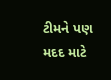ટીમને પણ મદદ માટે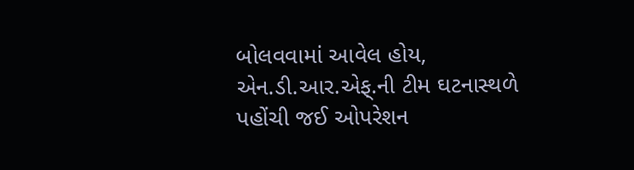બોલવવામાં આવેલ હોય, એન.ડી.આર.એફ્.ની ટીમ ઘટનાસ્થળે પહોંચી જઈ ઓપરેશન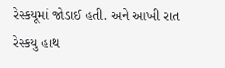રેસ્કયૂમાં જોડાઈ હતી. અને આખી રાત રેસ્કયુ હાથ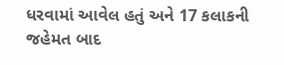ધરવામાં આવેલ હતું અને 17 કલાકની જહેમત બાદ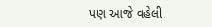પણ આજે વહેલી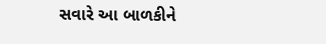સવારે આ બાળકીને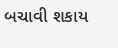બચાવી શકાય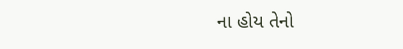ના હોય તેનો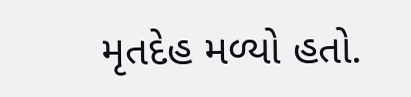મૃતદેહ મળ્યો હતો.